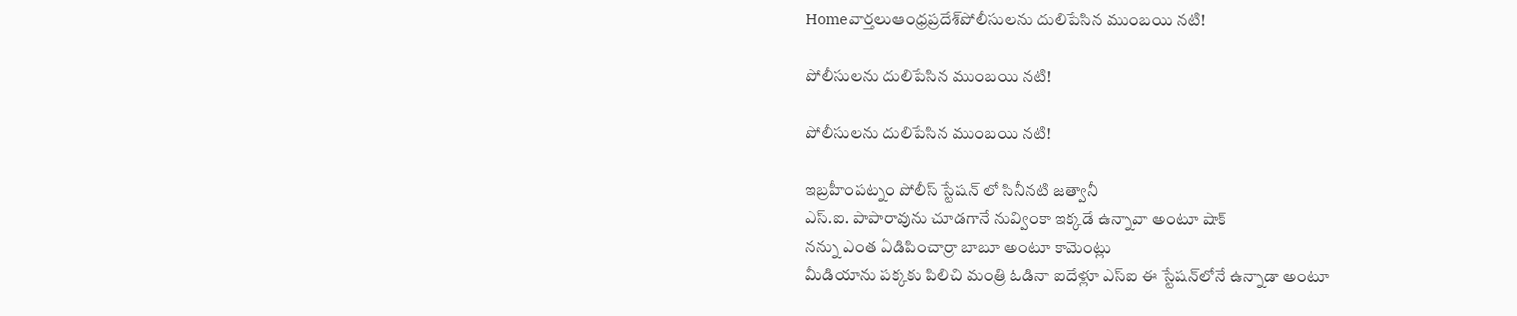Homeవార్తలుఆంధ్రప్రదేశ్‌పోలీసులను దులిపేసిన ముంబ‌యి న‌టి!

పోలీసులను దులిపేసిన ముంబ‌యి న‌టి!

పోలీసులను దులిపేసిన ముంబ‌యి న‌టి!

ఇబ్రహీంపట్నం పోలీస్ స్టేషన్ లో సినీనటి జ‌త్వానీ
ఎస్.ఐ. పాపారావును చూడగానే నువ్వింకా ఇక్క‌డే ఉన్నావా అంటూ షాక్‌
న‌న్ను ఎంత ఏడిపించార్రా బాబూ అంటూ కామెంట్లు
మీడియాను ప‌క్క‌కు పిలిచి మంత్రి ఓడినా ఐదేళ్లూ ఎస్ఐ ఈ స్టేష‌న్‌లోనే ఉన్నాడా అంటూ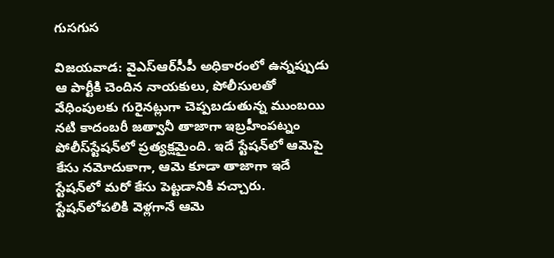గుస‌గుస‌

విజ‌య‌వాడ: వైఎస్ఆర్‌సీపీ అధికారంలో ఉన్నప్పుడు ఆ పార్టీకి చెందిన నాయ‌కులు, పోలీసుల‌తో వేధింపుల‌కు గురైన‌ట్లుగా చెప్ప‌బ‌డుతున్న ముంబ‌యి న‌టి కాదంబ‌రీ జత్వానీ తాజాగా ఇబ్రహీంప‌ట్నం పోలీస్‌స్టేష‌న్‌లో ప్ర‌త్య‌క్ష‌మైంది. ఇదే స్టేష‌న్‌లో ఆమెపై కేసు న‌మోదుకాగా, ఆమె కూడా తాజాగా ఇదే స్టేష‌న్‌లో మ‌రో కేసు పెట్ట‌డానికి వ‌చ్చారు. స్టేష‌న్‌లోప‌లికి వెళ్ల‌గానే ఆమె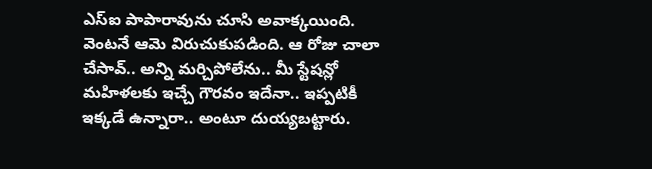ఎస్ఐ పాపారావును చూసి అవాక్క‌యింది. వెంట‌నే ఆమె విరుచుకుప‌డింది. ఆ రోజు చాలా చేసావ్.. అన్ని మర్చిపోలేను.. మీ స్టేషన్లో మహిళలకు ఇచ్చే గౌరవం ఇదేనా.. ఇప్పటికీ ఇక్కడే ఉన్నారా.. అంటూ దుయ్య‌బ‌ట్టారు.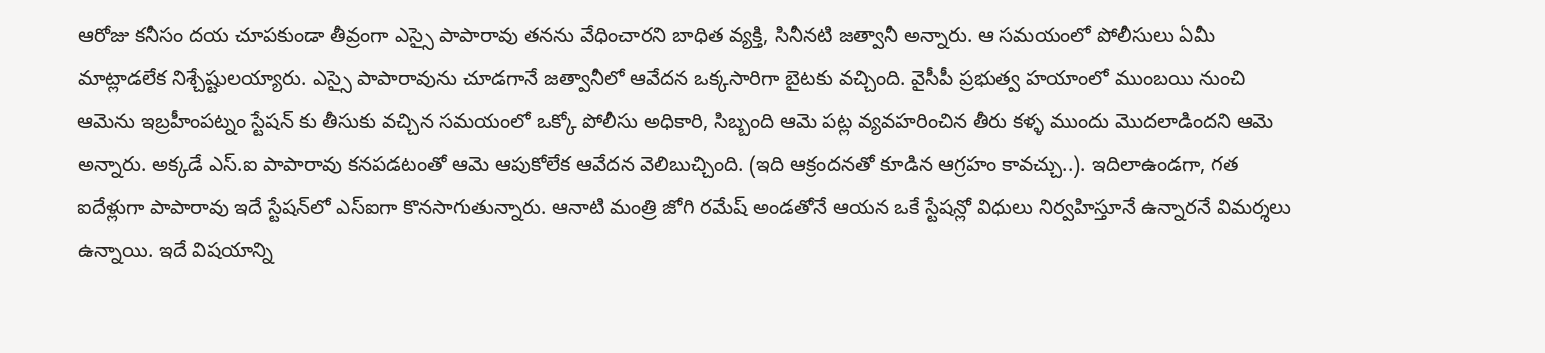ఆరోజు కనీసం దయ చూపకుండా తీవ్రంగా ఎస్సై పాపారావు త‌న‌ను వేధించార‌ని బాధిత వ్యక్తి, సినీనటి జ‌త్వానీ అన్నారు. ఆ స‌మ‌యంలో పోలీసులు ఏమీ మాట్లాడలేక నిశ్చేష్టుల‌య్యారు. ఎస్సై పాపారావును చూడగానే జ‌త్వానీలో ఆవేదన ఒక్కసారిగా బైటకు వచ్చింది. వైసీపీ ప్రభుత్వ హ‌యాంలో ముంబయి నుంచి ఆమెను ఇబ్రహీంపట్నం స్టేషన్ కు తీసుకు వచ్చిన సమయంలో ఒక్కో పోలీసు అధికారి, సిబ్బంది ఆమె పట్ల వ్యవహరించిన తీరు కళ్ళ ముందు మొదలాడింద‌ని ఆమె అన్నారు. అక్కడే ఎస్.ఐ పాపారావు కనపడటంతో ఆమె ఆపుకోలేక ఆవేద‌న వెలిబుచ్చింది. (ఇది ఆక్రందనతో కూడిన ఆగ్రహం కావచ్చు..). ఇదిలాఉండ‌గా, గత ఐదేళ్లుగా పాపారావు ఇదే స్టేష‌న్‌లో ఎస్ఐగా కొన‌సాగుతున్నారు. ఆనాటి మంత్రి జోగి రమేష్ అండతోనే ఆయ‌న‌ ఒకే స్టేషన్లో విధులు నిర్వహిస్తూనే ఉన్నారనే విమర్శలు ఉన్నాయి. ఇదే విష‌యాన్ని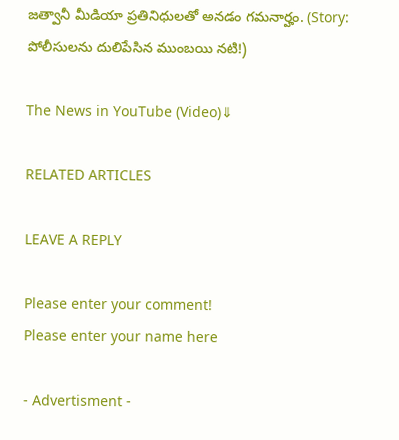జ‌త్వానీ మీడియా ప్ర‌తినిధుల‌తో అన‌డం గ‌మ‌నార్హం. (Story: పోలీసులను దులిపేసిన ముంబ‌యి న‌టి!)

The News in YouTube (Video)⇓

RELATED ARTICLES

LEAVE A REPLY

Please enter your comment!
Please enter your name here

- Advertisment -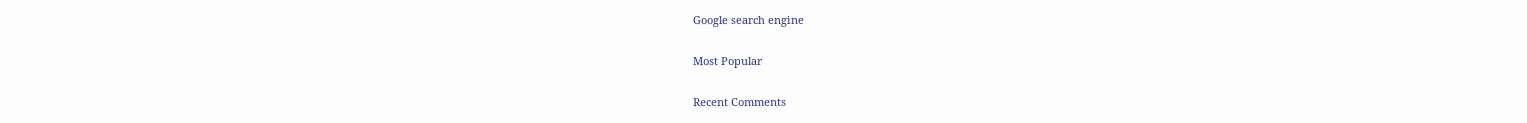Google search engine

Most Popular

Recent Comments